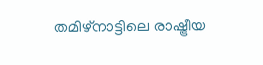തമിഴ്നാട്ടിലെ രാഷ്ട്രീയ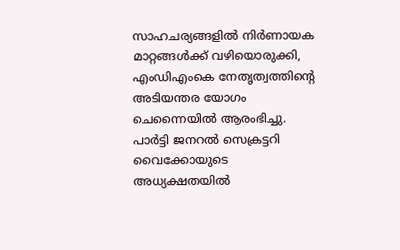സാഹചര്യങ്ങളിൽ നിർണായക മാറ്റങ്ങൾക്ക് വഴിയൊരുക്കി, എംഡിഎംകെ നേതൃത്വത്തിന്റെ അടിയന്തര യോഗം ചെന്നൈയിൽ ആരംഭിച്ചു. പാർട്ടി ജനറൽ സെക്രട്ടറി വൈക്കോയുടെ അധ്യക്ഷതയിൽ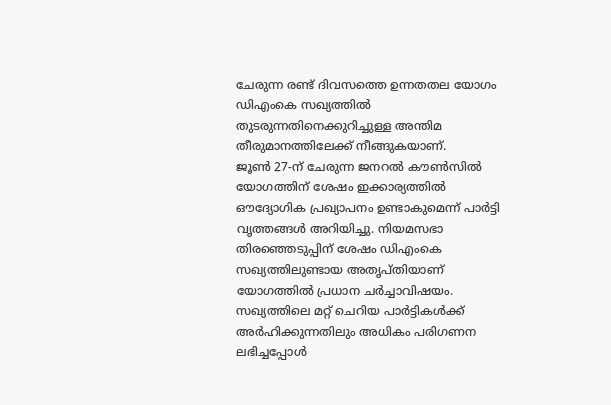ചേരുന്ന രണ്ട് ദിവസത്തെ ഉന്നതതല യോഗം ഡിഎംകെ സഖ്യത്തിൽ തുടരുന്നതിനെക്കുറിച്ചുള്ള അന്തിമ തീരുമാനത്തിലേക്ക് നീങ്ങുകയാണ്.
ജൂൺ 27-ന് ചേരുന്ന ജനറൽ കൗൺസിൽ യോഗത്തിന് ശേഷം ഇക്കാര്യത്തിൽ ഔദ്യോഗിക പ്രഖ്യാപനം ഉണ്ടാകുമെന്ന് പാർട്ടി വൃത്തങ്ങൾ അറിയിച്ചു. നിയമസഭാ തിരഞ്ഞെടുപ്പിന് ശേഷം ഡിഎംകെ സഖ്യത്തിലുണ്ടായ അതൃപ്തിയാണ് യോഗത്തിൽ പ്രധാന ചർച്ചാവിഷയം.
സഖ്യത്തിലെ മറ്റ് ചെറിയ പാർട്ടികൾക്ക് അർഹിക്കുന്നതിലും അധികം പരിഗണന ലഭിച്ചപ്പോൾ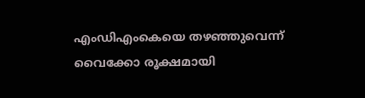എംഡിഎംകെയെ തഴഞ്ഞുവെന്ന് വൈക്കോ രൂക്ഷമായി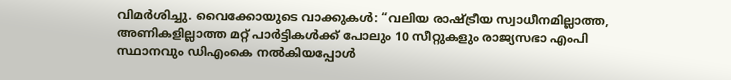വിമർശിച്ചു. വൈക്കോയുടെ വാക്കുകൾ: “വലിയ രാഷ്ട്രീയ സ്വാധീനമില്ലാത്ത, അണികളില്ലാത്ത മറ്റ് പാർട്ടികൾക്ക് പോലും 10 സീറ്റുകളും രാജ്യസഭാ എംപി സ്ഥാനവും ഡിഎംകെ നൽകിയപ്പോൾ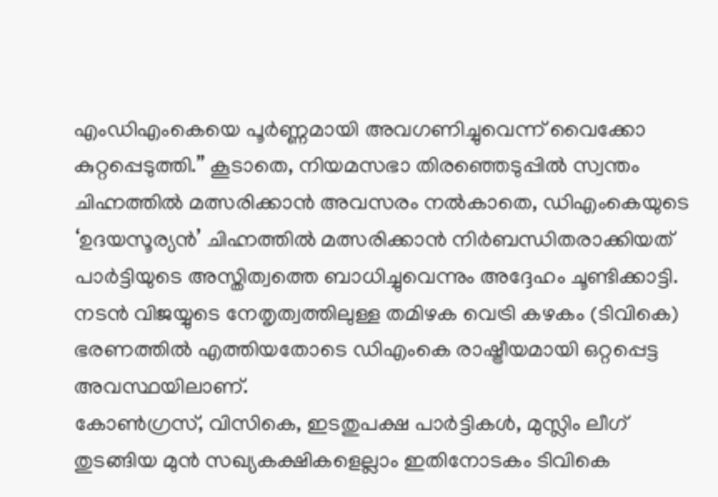എംഡിഎംകെയെ പൂർണ്ണമായി അവഗണിച്ചുവെന്ന് വൈക്കോ കുറ്റപ്പെടുത്തി.” കൂടാതെ, നിയമസഭാ തിരഞ്ഞെടുപ്പിൽ സ്വന്തം ചിഹ്നത്തിൽ മത്സരിക്കാൻ അവസരം നൽകാതെ, ഡിഎംകെയുടെ ‘ഉദയസൂര്യൻ’ ചിഹ്നത്തിൽ മത്സരിക്കാൻ നിർബന്ധിതരാക്കിയത് പാർട്ടിയുടെ അസ്തിത്വത്തെ ബാധിച്ചുവെന്നും അദ്ദേഹം ചൂണ്ടിക്കാട്ടി.
നടൻ വിജയ്യുടെ നേതൃത്വത്തിലുള്ള തമിഴക വെട്രി കഴകം (ടിവികെ) ഭരണത്തിൽ എത്തിയതോടെ ഡിഎംകെ രാഷ്ട്രീയമായി ഒറ്റപ്പെട്ട അവസ്ഥയിലാണ്.
കോൺഗ്രസ്, വിസികെ, ഇടതുപക്ഷ പാർട്ടികൾ, മുസ്ലിം ലീഗ് തുടങ്ങിയ മുൻ സഖ്യകക്ഷികളെല്ലാം ഇതിനോടകം ടിവികെ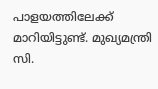പാളയത്തിലേക്ക് മാറിയിട്ടുണ്ട്. മുഖ്യമന്ത്രി സി.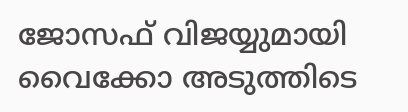ജോസഫ് വിജയ്യുമായി വൈക്കോ അടുത്തിടെ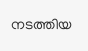നടത്തിയ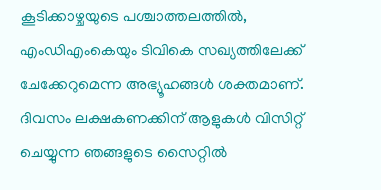കൂടിക്കാഴ്ചയുടെ പശ്ചാത്തലത്തിൽ, എംഡിഎംകെയും ടിവികെ സഖ്യത്തിലേക്ക് ചേക്കേറുമെന്ന അഭ്യൂഹങ്ങൾ ശക്തമാണ്.
ദിവസം ലക്ഷകണക്കിന് ആളുകൾ വിസിറ്റ് ചെയ്യുന്ന ഞങ്ങളുടെ സൈറ്റിൽ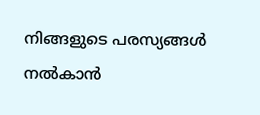നിങ്ങളുടെ പരസ്യങ്ങൾ നൽകാൻ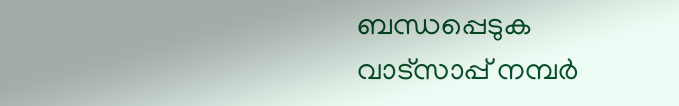ബന്ധപ്പെടുക വാട്സാപ്പ് നമ്പർ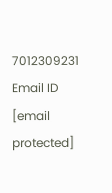7012309231 Email ID [email protected]